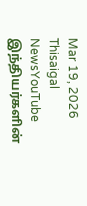Mar 19, 2026
Thisaigal NewsYouTube
இந்தியர்களின்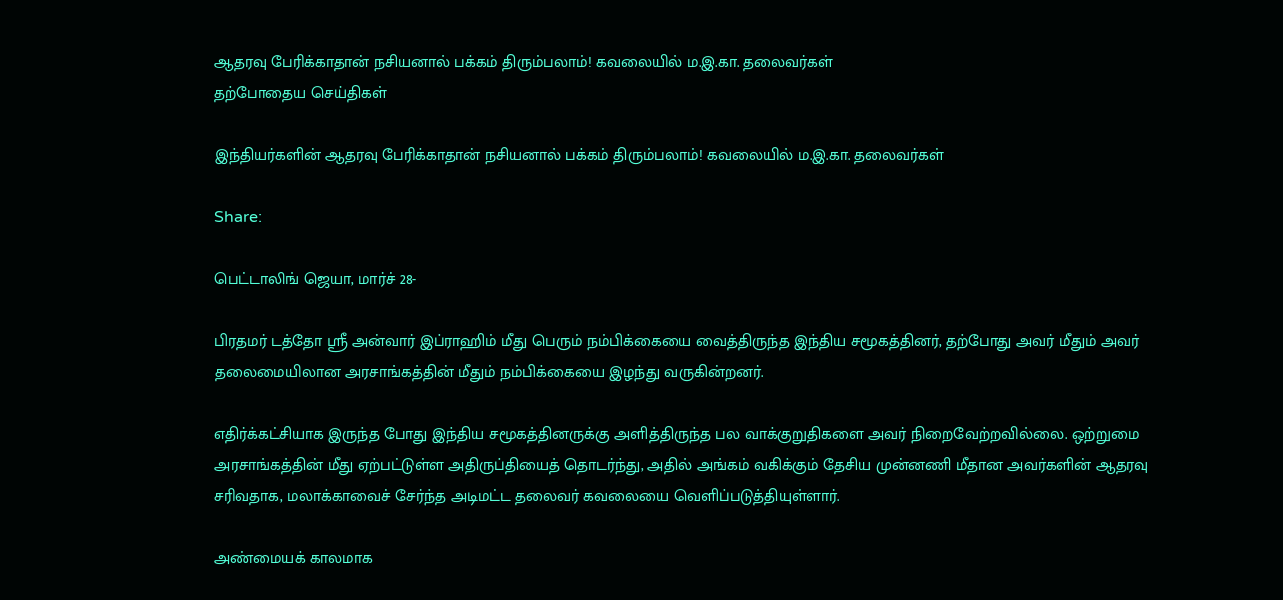ஆதரவு பேரிக்காதான் நசியனால் பக்கம் திரும்பலாம்! கவலையில் ம.இ.கா. தலைவர்கள்
தற்போதைய செய்திகள்

இந்தியர்களின் ஆதரவு பேரிக்காதான் நசியனால் பக்கம் திரும்பலாம்! கவலையில் ம.இ.கா. தலைவர்கள்

Share:

பெட்டாலிங் ஜெயா, மார்ச் 28-

பிரதமர் டத்தோ ஸ்ரீ அன்வார் இப்ராஹிம் மீது பெரும் நம்பிக்கையை வைத்திருந்த இந்திய சமூகத்தினர், தற்போது அவர் மீதும் அவர் தலைமையிலான அரசாங்கத்தின் மீதும் நம்பிக்கையை இழந்து வருகின்றனர்.

எதிர்க்கட்சியாக இருந்த போது இந்திய சமூகத்தினருக்கு அளித்திருந்த பல வாக்குறுதிகளை அவர் நிறைவேற்றவில்லை. ஒற்றுமை அரசாங்கத்தின் மீது ஏற்பட்டுள்ள அதிருப்தியைத் தொடர்ந்து, அதில் அங்கம் வகிக்கும் தேசிய முன்னணி மீதான அவர்களின் ஆதரவு சரிவதாக, மலாக்காவைச் சேர்ந்த அடிமட்ட தலைவர் கவலையை வெளிப்படுத்தியுள்ளார்.

அண்மையக் காலமாக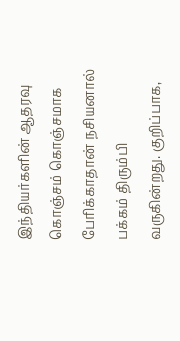இந்தியர்களின் ஆதரவு கொஞ்சம் கொஞ்சமாக பேரிக்காதான் நசியனால் பக்கம் திரும்பி வருகின்றது. குறிப்பாக,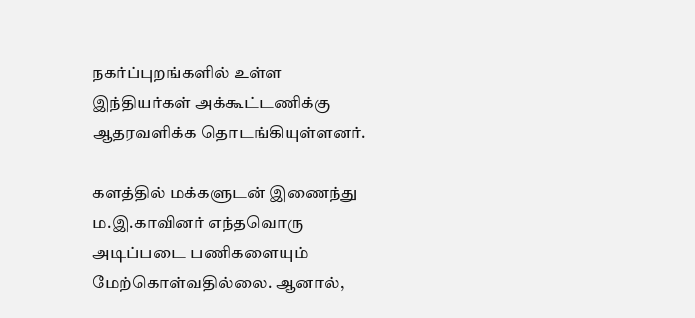நகர்ப்புறங்களில் உள்ள இந்தியர்கள் அக்கூட்டணிக்கு ஆதரவளிக்க தொடங்கியுள்ளனர்.

களத்தில் மக்களுடன் இணைந்து ம.இ.காவினர் எந்தவொரு அடிப்படை பணிகளையும் மேற்கொள்வதில்லை. ஆனால்,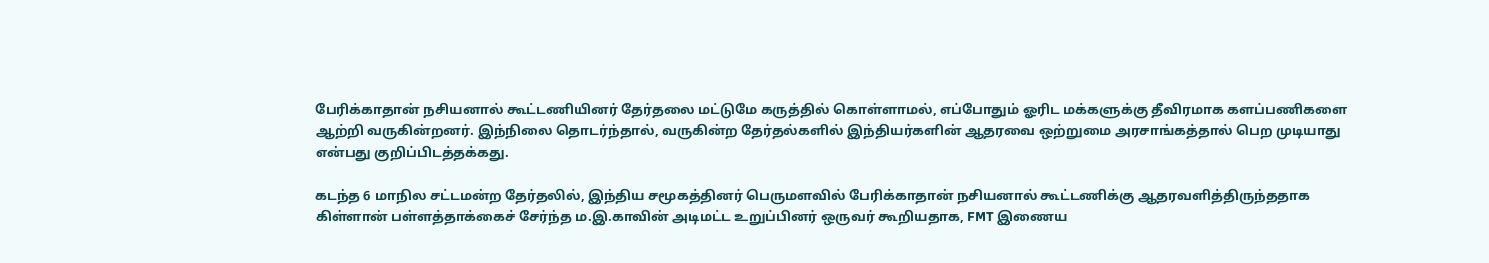பேரிக்காதான் நசியனால் கூட்டணியினர் தேர்தலை மட்டுமே கருத்தில் கொள்ளாமல், எப்போதும் ஓரிட மக்களுக்கு தீவிரமாக களப்பணிகளை ஆற்றி வருகின்றனர். இந்நிலை தொடர்ந்தால், வருகின்ற தேர்தல்களில் இந்தியர்களின் ஆதரவை ஒற்றுமை அரசாங்கத்தால் பெற முடியாது என்பது குறிப்பிடத்தக்கது.

கடந்த 6 மாநில சட்டமன்ற தேர்தலில், இந்திய சமூகத்தினர் பெருமளவில் பேரிக்காதான் நசியனால் கூட்டணிக்கு ஆதரவளித்திருந்ததாக கிள்ளான் பள்ளத்தாக்கைச் சேர்ந்த ம.இ.காவின் அடிமட்ட உறுப்பினர் ஒருவர் கூறியதாக, FMT இணைய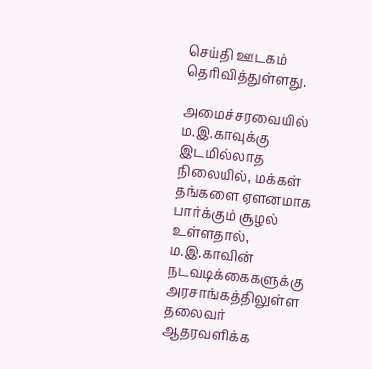செய்தி ஊடகம் தெரிவித்துள்ளது.

அமைச்சரவையில் ம.இ.காவுக்கு இடமில்லாத நிலையில், மக்கள் தங்களை ஏளனமாக பார்க்கும் சூழல் உள்ளதால், ம.இ.காவின் நடவடிக்கைகளுக்கு அரசாங்கத்திலுள்ள தலைவர் ஆதரவளிக்க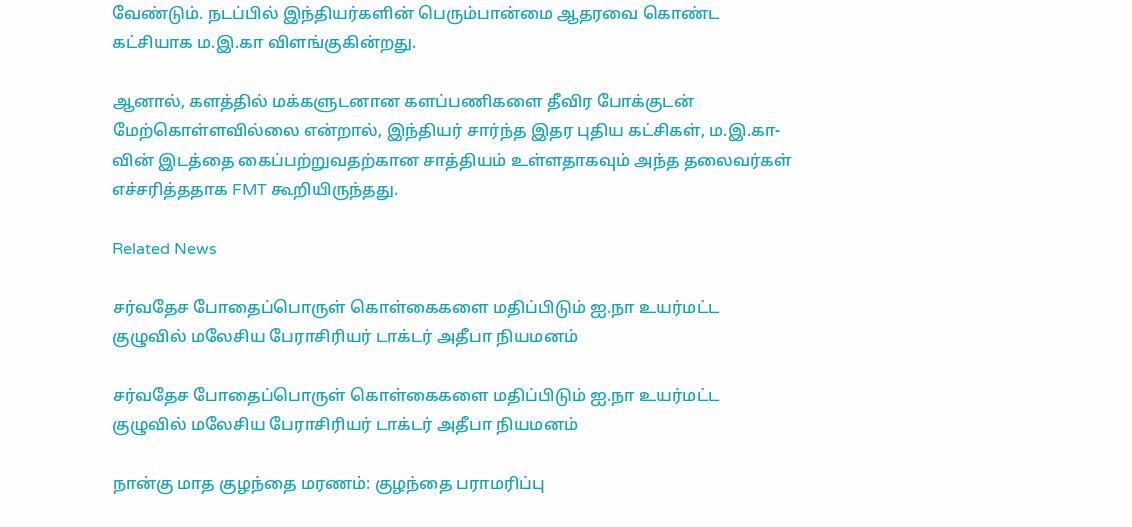வேண்டும். நடப்பில் இந்தியர்களின் பெரும்பான்மை ஆதரவை கொண்ட கட்சியாக ம.இ.கா விளங்குகின்றது.

ஆனால், களத்தில் மக்களுடனான களப்பணிகளை தீவிர போக்குடன் மேற்கொள்ளவில்லை என்றால், இந்தியர் சார்ந்த இதர புதிய கட்சிகள், ம.இ.கா-வின் இடத்தை கைப்பற்றுவதற்கான சாத்தியம் உள்ளதாகவும் அந்த தலைவர்கள் எச்சரித்ததாக FMT கூறியிருந்தது.

Related News

சர்வதேச போதைப்பொருள் கொள்கைகளை மதிப்பிடும் ஐ.நா உயர்மட்ட குழுவில் மலேசிய பேராசிரியர் டாக்டர் அதீபா நியமனம்

சர்வதேச போதைப்பொருள் கொள்கைகளை மதிப்பிடும் ஐ.நா உயர்மட்ட குழுவில் மலேசிய பேராசிரியர் டாக்டர் அதீபா நியமனம்

நான்கு மாத குழந்தை மரணம்: குழந்தை பராமரிப்பு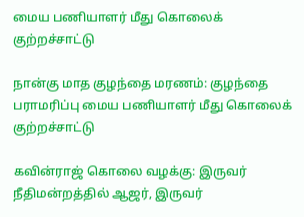மைய பணியாளர் மீது கொலைக் குற்றச்சாட்டு

நான்கு மாத குழந்தை மரணம்: குழந்தை பராமரிப்பு மைய பணியாளர் மீது கொலைக் குற்றச்சாட்டு

கவின்ராஜ் கொலை வழக்கு: இருவர் நீதிமன்றத்தில் ஆஜர், இருவர்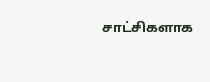சாட்சிகளாக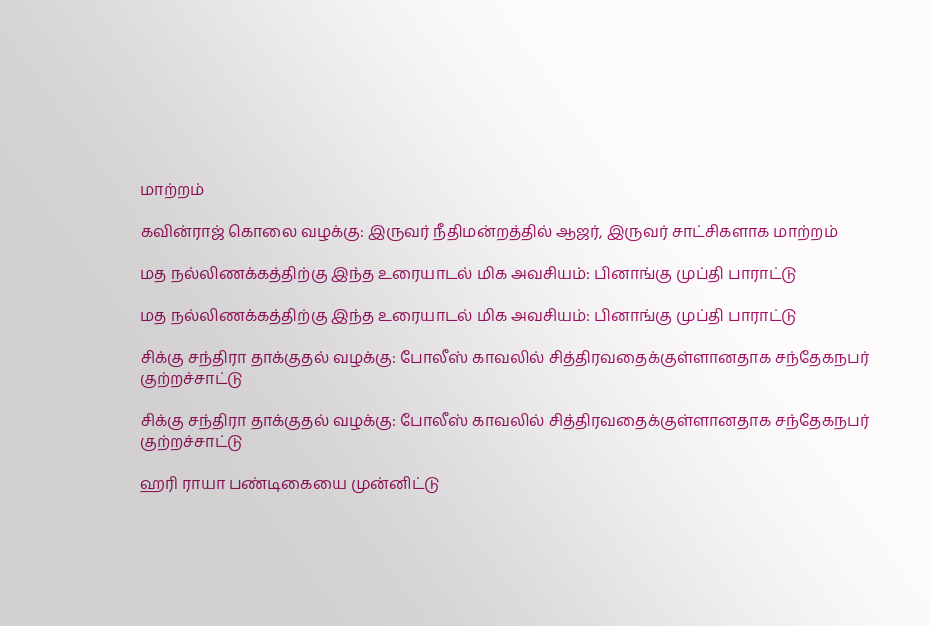மாற்றம்

கவின்ராஜ் கொலை வழக்கு: இருவர் நீதிமன்றத்தில் ஆஜர், இருவர் சாட்சிகளாக மாற்றம்

மத நல்லிணக்கத்திற்கு இந்த உரையாடல் மிக அவசியம்: பினாங்கு முப்தி பாராட்டு

மத நல்லிணக்கத்திற்கு இந்த உரையாடல் மிக அவசியம்: பினாங்கு முப்தி பாராட்டு

சிக்கு சந்திரா தாக்குதல் வழக்கு: போலீஸ் காவலில் சித்திரவதைக்குள்ளானதாக சந்தேகநபர் குற்றச்சாட்டு

சிக்கு சந்திரா தாக்குதல் வழக்கு: போலீஸ் காவலில் சித்திரவதைக்குள்ளானதாக சந்தேகநபர் குற்றச்சாட்டு

ஹரி ராயா பண்டிகையை முன்னிட்டு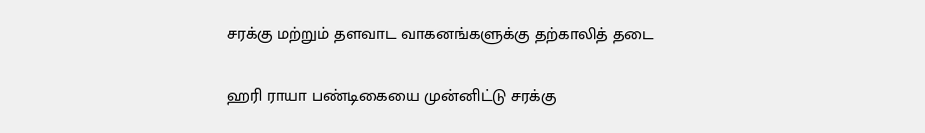சரக்கு மற்றும் தளவாட வாகனங்களுக்கு தற்காலித் தடை

ஹரி ராயா பண்டிகையை முன்னிட்டு சரக்கு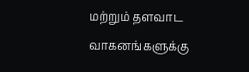மற்றும் தளவாட வாகனங்களுக்கு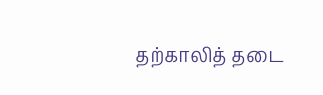தற்காலித் தடை